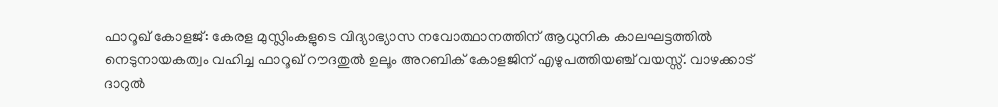ഫാറൂഖ് കോളജ്: കേരള മുസ്ലിംകളുടെ വിദ്യാഭ്യാസ നവോത്ഥാനത്തിന് ആധുനിക കാലഘട്ടത്തിൽ നെടുനായകത്വം വഹിച്ച ഫാറൂഖ് റൗദതുൽ ഉലൂം അറബിക് കോളജിന് എഴുപത്തിയഞ്ച് വയസ്സ്. വാഴക്കാട് ദാറുൽ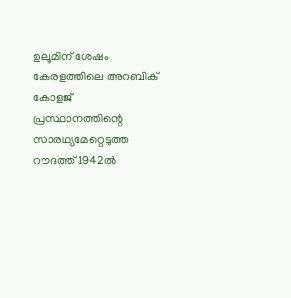ഉലൂമിന് ശേഷം കേരളത്തിലെ അറബിക് കോളജ് പ്രസ്ഥാനത്തിന്റെ സാരഥ്യമേറ്റെടുത്ത റൗദത്ത് 1942ൽ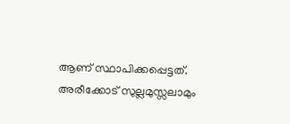ആണ് സ്ഥാപിക്കപ്പെട്ടത്. അരീക്കോട് സുല്ലമുസ്സലാമും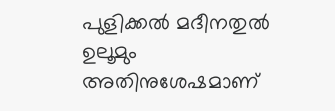പുളിക്കൽ മദീനതുൽ ഉലൂമും അതിനുശേഷമാണ്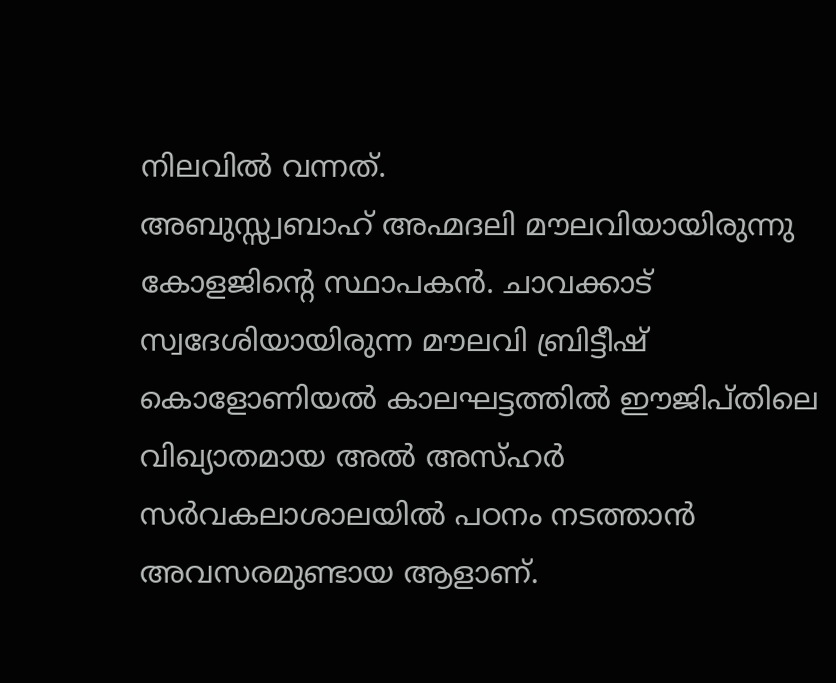നിലവിൽ വന്നത്.
അബുസ്സ്വബാഹ് അഹ്മദലി മൗലവിയായിരുന്നു കോളജിന്റെ സ്ഥാപകൻ. ചാവക്കാട് സ്വദേശിയായിരുന്ന മൗലവി ബ്രിട്ടീഷ് കൊളോണിയൽ കാലഘട്ടത്തിൽ ഈജിപ്തിലെ വിഖ്യാതമായ അൽ അസ്ഹർ സർവകലാശാലയിൽ പഠനം നടത്താൻ അവസരമുണ്ടായ ആളാണ്.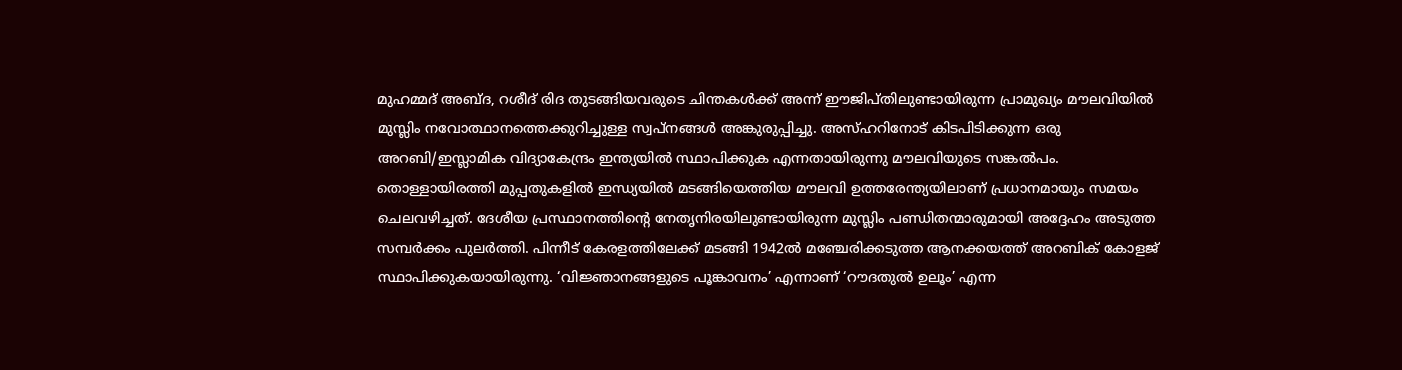മുഹമ്മദ് അബ്ദ, റശീദ് രിദ തുടങ്ങിയവരുടെ ചിന്തകൾക്ക് അന്ന് ഈജിപ്തിലുണ്ടായിരുന്ന പ്രാമുഖ്യം മൗലവിയിൽ മുസ്ലിം നവോത്ഥാനത്തെക്കുറിച്ചുള്ള സ്വപ്നങ്ങൾ അങ്കുരുപ്പിച്ചു. അസ്ഹറിനോട് കിടപിടിക്കുന്ന ഒരു അറബി/ഇസ്ലാമിക വിദ്യാകേന്ദ്രം ഇന്ത്യയിൽ സ്ഥാപിക്കുക എന്നതായിരുന്നു മൗലവിയുടെ സങ്കൽപം.
തൊള്ളായിരത്തി മുപ്പതുകളിൽ ഇന്ധ്യയിൽ മടങ്ങിയെത്തിയ മൗലവി ഉത്തരേന്ത്യയിലാണ് പ്രധാനമായും സമയം ചെലവഴിച്ചത്. ദേശീയ പ്രസ്ഥാനത്തിന്റെ നേതൃനിരയിലുണ്ടായിരുന്ന മുസ്ലിം പണ്ഡിതന്മാരുമായി അദ്ദേഹം അടുത്ത സമ്പർക്കം പുലർത്തി. പിന്നീട് കേരളത്തിലേക്ക് മടങ്ങി 1942ൽ മഞ്ചേരിക്കടുത്ത ആനക്കയത്ത് അറബിക് കോളജ് സ്ഥാപിക്കുകയായിരുന്നു. ‘വിജ്ഞാനങ്ങളുടെ പൂങ്കാവനം’ എന്നാണ് ‘റൗദതുൽ ഉലൂം’ എന്ന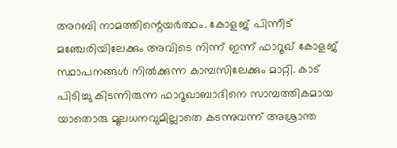അറബി നാമത്തിന്റെയർത്ഥം. കോളജ് പിന്നീട് മഞ്ചേരിയിലേക്കും അവിടെ നിന്ന് ഇന്ന് ഫാറൂഖ് കോളജ് സ്ഥാപനങ്ങൾ നിൽക്കുന്ന കാമ്പസിലേക്കും മാറ്റി. കാട് പിടിച്ചു കിടന്നിരുന്ന ഫാറൂഖാബാദിനെ സാമ്പത്തികമായ യാതൊരു മൂലധനവുമില്ലാതെ കടന്നുവന്ന് അശ്രാന്ത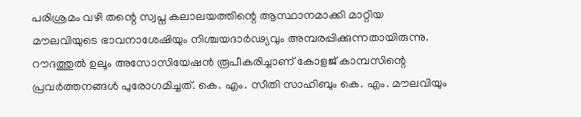പരിശ്രമം വഴി തന്റെ സ്വപ്ന കലാലയത്തിന്റെ ആസ്ഥാനമാക്കി മാറ്റിയ മൗലവിയുടെ ഭാവനാശേഷിയും നിശ്ചയദാർഢ്യവും അമ്പരപ്പിക്കുന്നതായിരുന്നു. റൗദത്തുൽ ഉലൂം അസോസിയേഷൻ രൂപീകരിച്ചാണ് കോളജ് കാമ്പസിന്റെ പ്രവർത്തനങ്ങൾ പുരോഗമിച്ചത്. കെ. എം. സീതി സാഹിബും കെ. എം. മൗലവിയും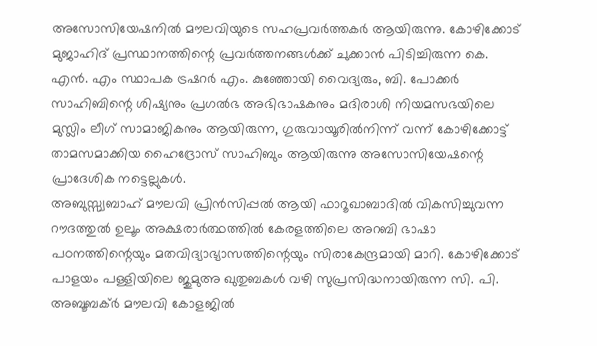അസോസിയേഷനിൽ മൗലവിയുടെ സഹപ്രവർത്തകർ ആയിരുന്നു. കോഴിക്കോട് മുജാഹിദ് പ്രസ്ഥാനത്തിന്റെ പ്രവർത്തനങ്ങൾക്ക് ചുക്കാൻ പിടിച്ചിരുന്ന കെ. എൻ. എം സ്ഥാപക ട്രഷറർ എം. കുഞ്ഞോയി വൈദ്യരും, ബി. പോക്കർ സാഹിബിന്റെ ശിഷ്യനും പ്രഗൽഭ അഭിഭാഷകനും മദിരാശി നിയമസഭയിലെ മുസ്ലിം ലീഗ് സാമാജികനും ആയിരുന്ന, ഗുരുവായൂരിൽനിന്ന് വന്ന് കോഴിക്കോട്ട് താമസമാക്കിയ ഹൈദ്രോസ് സാഹിബും ആയിരുന്നു അസോസിയേഷന്റെ പ്രാദേശിക നട്ടെല്ലുകൾ.
അബുസ്സ്വബാഹ് മൗലവി പ്രിൻസിപ്പൽ ആയി ഫാറൂഖാബാദിൽ വികസിച്ചുവന്ന റൗദത്തുൽ ഉലൂം അക്ഷരാർത്ഥത്തിൽ കേരളത്തിലെ അറബി ഭാഷാ പഠനത്തിന്റെയും മതവിദ്യാഭ്യാസത്തിന്റെയും സിരാകേന്ദ്രമായി മാറി. കോഴിക്കോട് പാളയം പള്ളിയിലെ ജുമുഅ ഖുതുബകൾ വഴി സുപ്രസിദ്ധനായിരുന്ന സി. പി. അബൂബക്ർ മൗലവി കോളജിൽ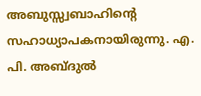അബുസ്സ്വബാഹിന്റെ സഹാധ്യാപകനായിരുന്നു. എ. പി. അബ്ദുൽ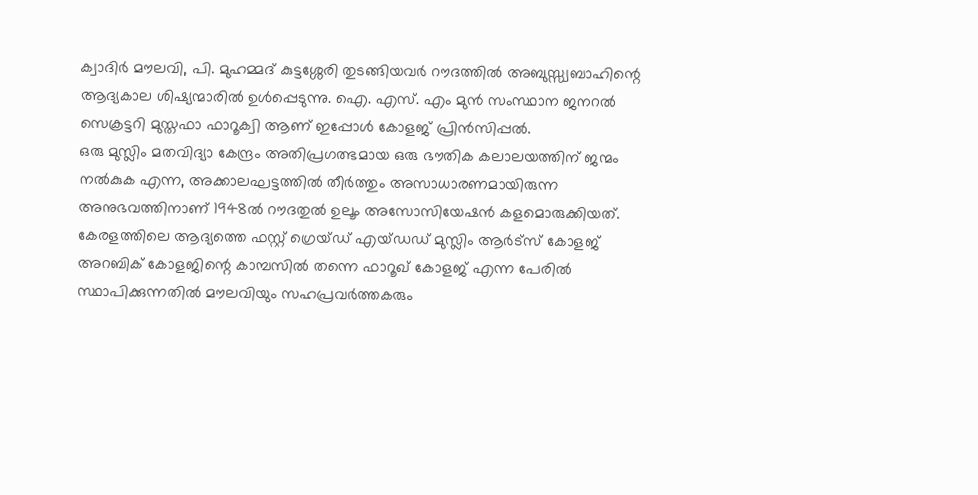ക്വാദിർ മൗലവി, പി. മുഹമ്മദ് കുട്ടശ്ശേരി തുടങ്ങിയവർ റൗദത്തിൽ അബുസ്സ്വബാഹിന്റെ ആദ്യകാല ശിഷ്യന്മാരിൽ ഉൾപ്പെടുന്നു. ഐ. എസ്. എം മുൻ സംസ്ഥാന ജനറൽ സെക്രട്ടറി മുസ്തഫാ ഫാറൂക്വി ആണ് ഇപ്പോൾ കോളജ് പ്രിൻസിപ്പൽ.
ഒരു മുസ്ലിം മതവിദ്യാ കേന്ദ്രം അതിപ്രഗത്ഭമായ ഒരു ഭൗതിക കലാലയത്തിന് ജന്മം നൽകുക എന്ന, അക്കാലഘട്ടത്തിൽ തീർത്തും അസാധാരണമായിരുന്ന അനുഭവത്തിനാണ് 1948ൽ റൗദതുൽ ഉലൂം അസോസിയേഷൻ കളമൊരുക്കിയത്. കേരളത്തിലെ ആദ്യത്തെ ഫസ്റ്റ് ഗ്രെയ്ഡ് എയ്ഡഡ് മുസ്ലിം ആർട്സ് കോളജ് അറബിക് കോളജിന്റെ കാമ്പസിൽ തന്നെ ഫാറൂഖ് കോളജ് എന്ന പേരിൽ സ്ഥാപിക്കുന്നതിൽ മൗലവിയും സഹപ്രവർത്തകരും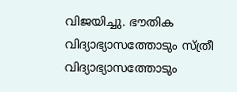വിജയിച്ചു. ഭൗതിക വിദ്യാഭ്യാസത്തോടും സ്ത്രീ വിദ്യാഭ്യാസത്തോടും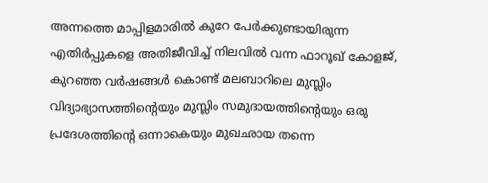അന്നത്തെ മാപ്പിളമാരിൽ കുറേ പേർക്കുണ്ടായിരുന്ന എതിർപ്പുകളെ അതിജീവിച്ച് നിലവിൽ വന്ന ഫാറൂഖ് കോളജ്, കുറഞ്ഞ വർഷങ്ങൾ കൊണ്ട് മലബാറിലെ മുസ്ലിം വിദ്യാഭ്യാസത്തിന്റെയും മുസ്ലിം സമുദായത്തിന്റെയും ഒരു പ്രദേശത്തിന്റെ ഒന്നാകെയും മുഖഛായ തന്നെ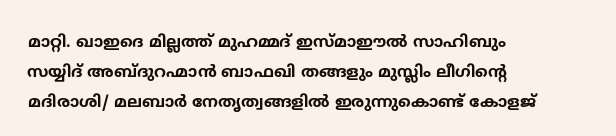മാറ്റി. ഖാഇദെ മില്ലത്ത് മുഹമ്മദ് ഇസ്മാഈൽ സാഹിബും സയ്യിദ് അബ്ദുറഹ്മാൻ ബാഫഖി തങ്ങളും മുസ്ലിം ലീഗിന്റെ മദിരാശി/ മലബാർ നേതൃത്വങ്ങളിൽ ഇരുന്നുകൊണ്ട് കോളജ്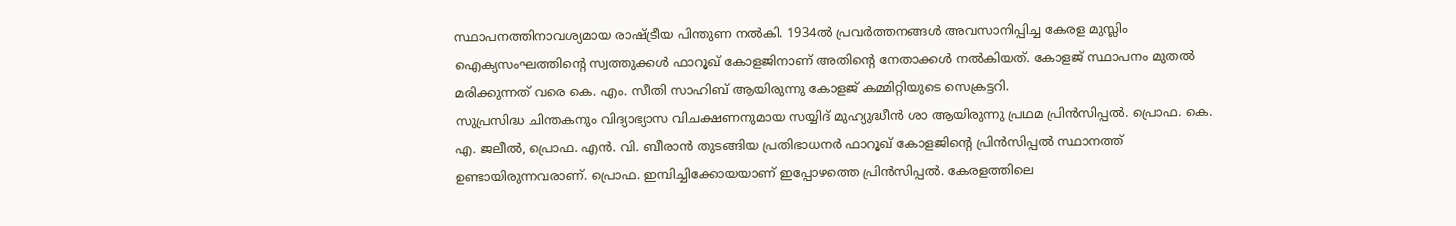സ്ഥാപനത്തിനാവശ്യമായ രാഷ്ട്രീയ പിന്തുണ നൽകി. 1934ൽ പ്രവർത്തനങ്ങൾ അവസാനിപ്പിച്ച കേരള മുസ്ലിം ഐക്യസംഘത്തിന്റെ സ്വത്തുക്കൾ ഫാറൂഖ് കോളജിനാണ് അതിന്റെ നേതാക്കൾ നൽകിയത്. കോളജ് സ്ഥാപനം മുതൽ മരിക്കുന്നത് വരെ കെ. എം. സീതി സാഹിബ് ആയിരുന്നു കോളജ് കമ്മിറ്റിയുടെ സെക്രട്ടറി.
സുപ്രസിദ്ധ ചിന്തകനും വിദ്യാഭ്യാസ വിചക്ഷണനുമായ സയ്യിദ് മുഹ്യുദ്ധീൻ ശാ ആയിരുന്നു പ്രഥമ പ്രിൻസിപ്പൽ. പ്രൊഫ. കെ. എ. ജലീൽ, പ്രൊഫ. എൻ. വി. ബീരാൻ തുടങ്ങിയ പ്രതിഭാധനർ ഫാറൂഖ് കോളജിന്റെ പ്രിൻസിപ്പൽ സ്ഥാനത്ത് ഉണ്ടായിരുന്നവരാണ്. പ്രൊഫ. ഇമ്പിച്ചിക്കോയയാണ് ഇപ്പോഴത്തെ പ്രിൻസിപ്പൽ. കേരളത്തിലെ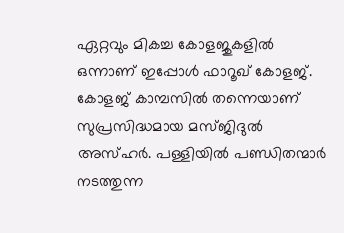ഏറ്റവും മികച്ച കോളജുകളിൽ ഒന്നാണ് ഇപ്പോൾ ഫാറൂഖ് കോളജ്. കോളജ് കാമ്പസിൽ തന്നെയാണ് സുപ്രസിദ്ധമായ മസ്ജിദുൽ അസ്ഹർ. പള്ളിയിൽ പണ്ഡിതന്മാർ നടത്തുന്ന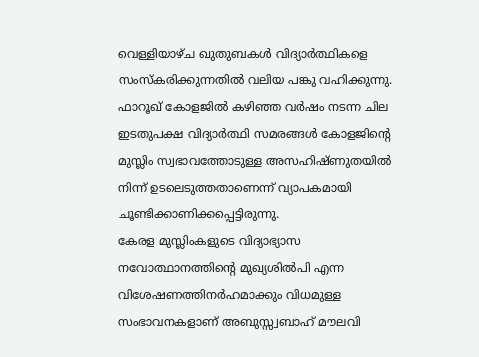വെള്ളിയാഴ്ച ഖുതുബകൾ വിദ്യാർത്ഥികളെ സംസ്കരിക്കുന്നതിൽ വലിയ പങ്കു വഹിക്കുന്നു. ഫാറൂഖ് കോളജിൽ കഴിഞ്ഞ വർഷം നടന്ന ചില ഇടതുപക്ഷ വിദ്യാർത്ഥി സമരങ്ങൾ കോളജിന്റെ മുസ്ലിം സ്വഭാവത്തോടുള്ള അസഹിഷ്ണുതയിൽ നിന്ന് ഉടലെടുത്തതാണെന്ന് വ്യാപകമായി ചൂണ്ടിക്കാണിക്കപ്പെട്ടിരുന്നു.
കേരള മുസ്ലിംകളുടെ വിദ്യാഭ്യാസ നവോത്ഥാനത്തിന്റെ മുഖ്യശിൽപി എന്ന വിശേഷണത്തിനർഹമാക്കും വിധമുള്ള സംഭാവനകളാണ് അബുസ്സ്വബാഹ് മൗലവി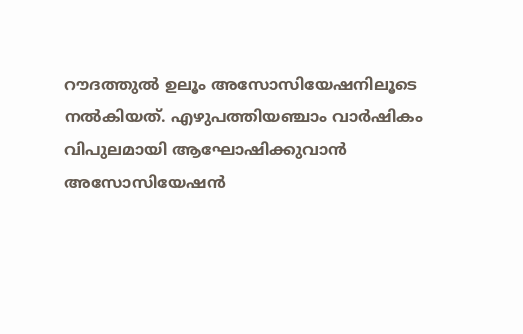റൗദത്തുൽ ഉലൂം അസോസിയേഷനിലൂടെ നൽകിയത്. എഴുപത്തിയഞ്ചാം വാർഷികം വിപുലമായി ആഘോഷിക്കുവാൻ അസോസിയേഷൻ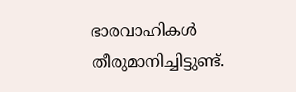ഭാരവാഹികൾ തീരുമാനിച്ചിട്ടുണ്ട്.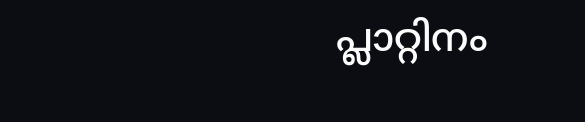പ്ലാറ്റിനം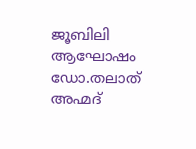ജൂബിലി ആഘോഷം ഡോ.തലാത് അഹ്മദ്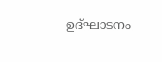ഉദ്ഘാടനം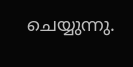ചെയ്യുന്നു.